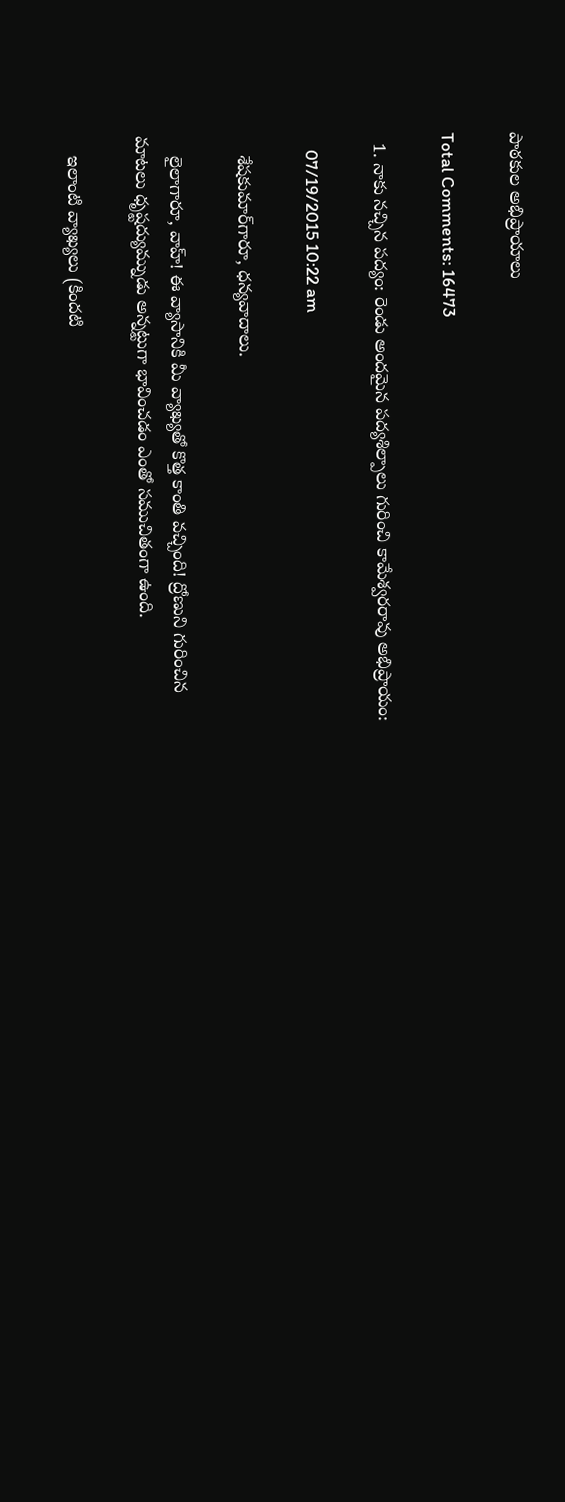పాఠకుల అభిప్రాయాలు

Total Comments: 16473

  1. నాకు నచ్చిన పద్యం: రెండు అందమైన పద్యశిల్పాలు గురించి కామేశ్వరరావు అభిప్రాయం:

    07/19/2015 10:22 am

    శేషకుమార్‌గారూ, ధన్యవాదాలు.

    లైలాగారూ, వాహ్! ఈ వ్యాసానికి మీ వ్యాఖ్యతో కొత్త కాంతి వచ్చింది! ద్రోణుని గురించిన మాటలు ధృష్టద్యుమ్నుడు అన్నట్టుగా భావించడం ఎంతో సముచితంగా ఉంది.

    ఇలాంటి వ్యాఖ్యలు (కిందటి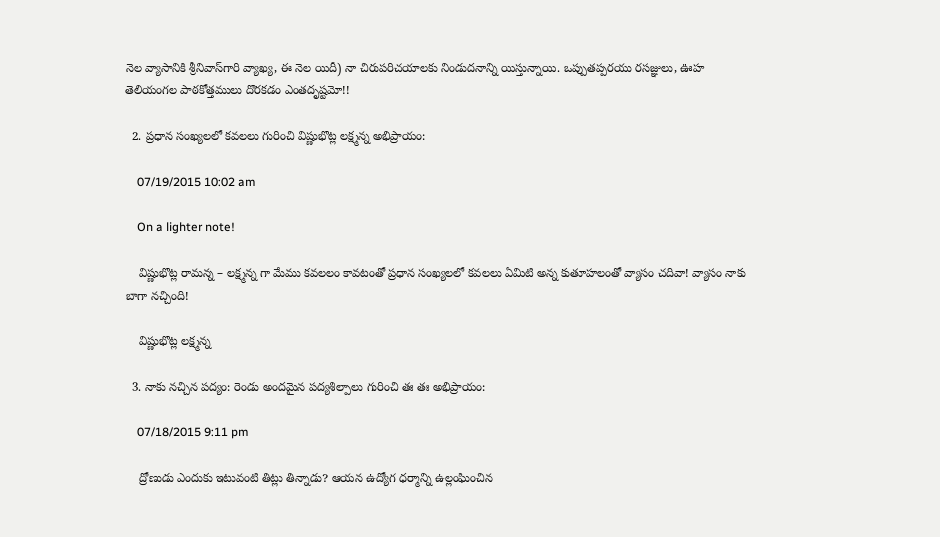నెల వ్యాసానికి శ్రీనివాస్‌గారి వ్యాఖ్య, ఈ నెల యిదీ) నా చిరుపరిచయాలకు నిండుదనాన్ని యిస్తున్నాయి. ఒప్పుతప్పరయు రసజ్ఞులు, ఊహ తెలియంగల పాఠకోత్తములు దొరకడం ఎంతదృష్టమో!!

  2. ప్రధాన సంఖ్యలలో కవలలు గురించి విష్ణుభొట్ల లక్ష్మన్న అభిప్రాయం:

    07/19/2015 10:02 am

    On a lighter note!

    విష్ణుభొట్ల రామన్న – లక్ష్మన్న గా మేము కవలలం కావటంతో ప్రధాన సంఖ్యలలో కవలలు ఏమిటి అన్న కుతూహలంతో వ్యాసం చదివా! వ్యాసం నాకు బాగా నచ్చింది!

    విష్ణుభొట్ల లక్ష్మన్న

  3. నాకు నచ్చిన పద్యం: రెండు అందమైన పద్యశిల్పాలు గురించి తః తః అభిప్రాయం:

    07/18/2015 9:11 pm

    ద్రోణుడు ఎందుకు ఇటువంటి తిట్లు తిన్నాడు? ఆయన ఉద్యోగ ధర్మాన్ని ఉల్లంఘించిన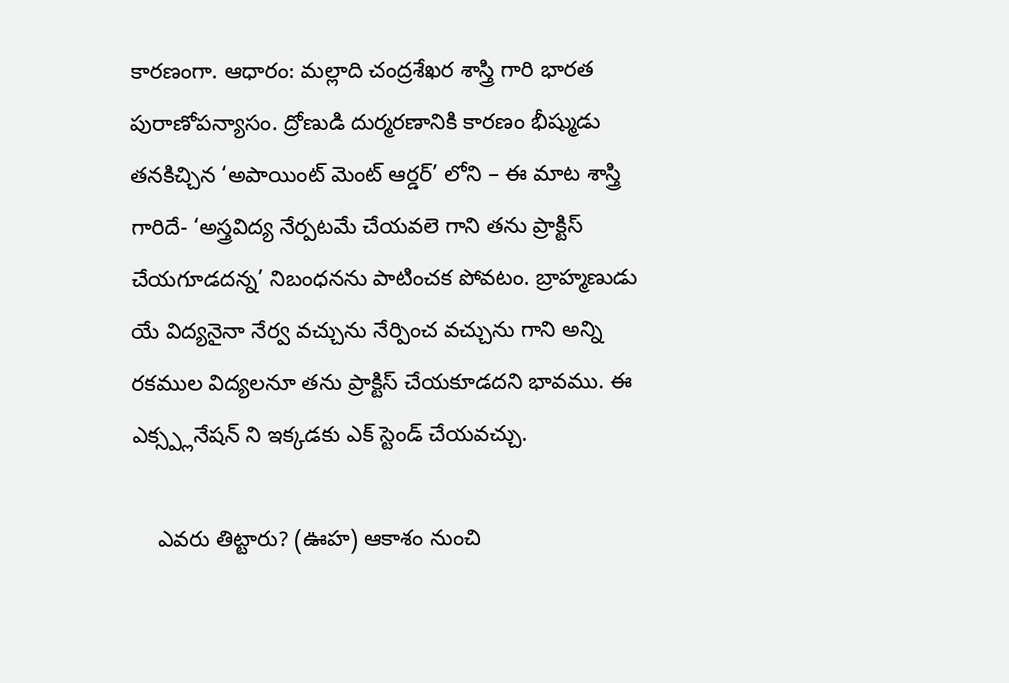కారణంగా. ఆధారం: మల్లాది చంద్రశేఖర శాస్త్రి గారి భారత పురాణోపన్యాసం. ద్రోణుడి దుర్మరణానికి కారణం భీష్ముడు తనకిచ్చిన ‘అపాయింట్ మెంట్ ఆర్డర్’ లోని – ఈ మాట శాస్త్రి గారిదే- ‘అస్త్రవిద్య నేర్పటమే చేయవలె గాని తను ప్రాక్టిస్ చేయగూడదన్న’ నిబంధనను పాటించక పోవటం. బ్రాహ్మణుడు యే విద్యనైనా నేర్వ వచ్చును నేర్పించ వచ్చును గాని అన్ని రకముల విద్యలనూ తను ప్రాక్టిస్ చేయకూడదని భావము. ఈ ఎక్స్ప్లనేషన్ ని ఇక్కడకు ఎక్ స్టెండ్ చేయవచ్చు.

    ఎవరు తిట్టారు? (ఊహ) ఆకాశం నుంచి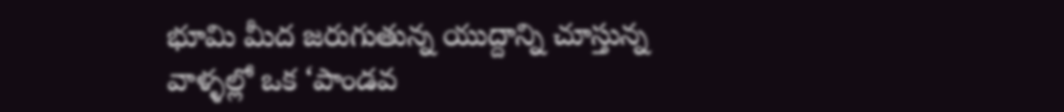భూమి మీద జరుగుతున్న యుద్దాన్ని చూస్తున్న వాళ్ళల్లో ఒక ‘పాండవ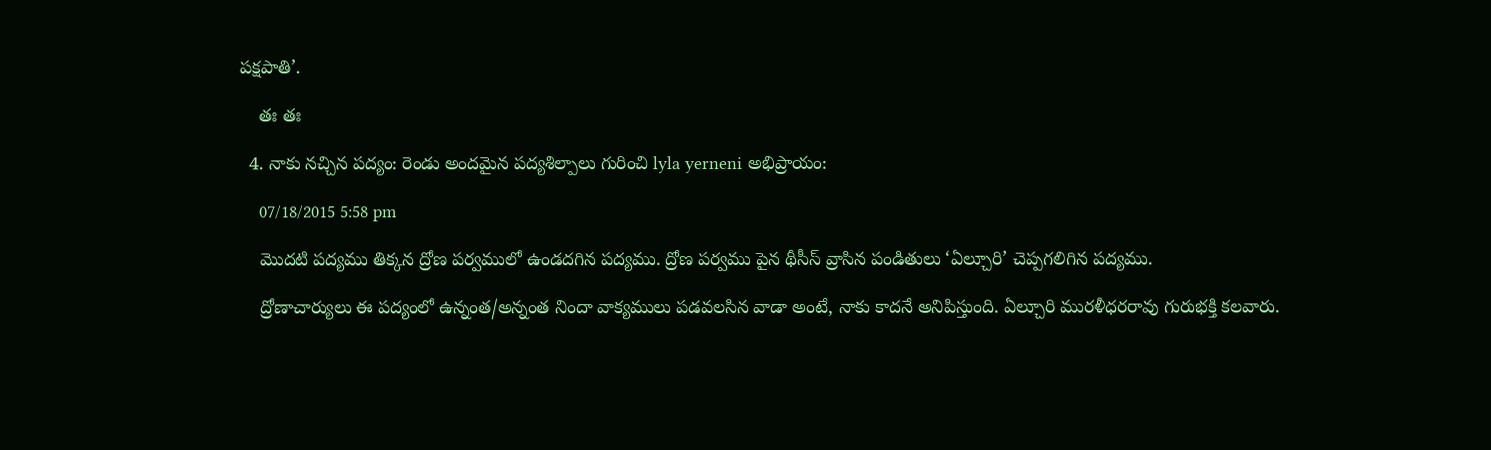పక్షపాతి’.

    తః తః

  4. నాకు నచ్చిన పద్యం: రెండు అందమైన పద్యశిల్పాలు గురించి lyla yerneni అభిప్రాయం:

    07/18/2015 5:58 pm

    మొదటి పద్యము తిక్కన ద్రోణ పర్వములో ఉండదగిన పద్యము. ద్రోణ పర్వము పైన థీసీస్ వ్రాసిన పండితులు ‘ఏల్చూరి’ చెప్పగలిగిన పద్యము.

    ద్రోణాచార్యులు ఈ పద్యంలో ఉన్నంత/అన్నంత నిందా వాక్యములు పడవలసిన వాడా అంటే, నాకు కాదనే అనిపిస్తుంది. ఏల్చూరి మురళీధరరావు గురుభక్తి కలవారు.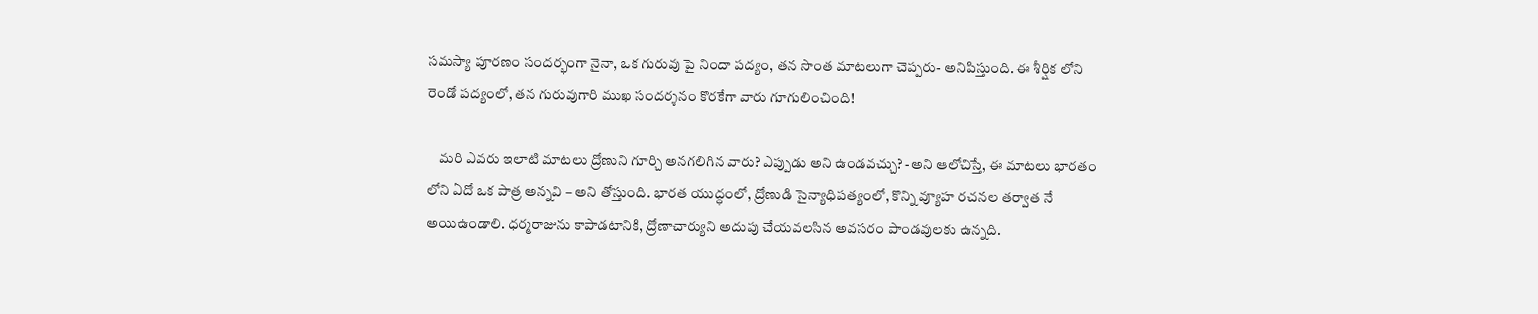సమస్యా పూరణం సందర్భంగా నైనా, ఒక గురువు పై నిందా పద్యం, తన సొంత మాటలుగా చెప్పరు- అనిపిస్తుంది. ఈ శీర్షిక లోని రెండో పద్యంలో, తన గురువుగారి ముఖ సందర్శనం కొరకేగా వారు గూగులించింది!

    మరి ఎవరు ఇలాటి మాటలు ద్రోణుని గూర్చి అనగలిగిన వారు? ఎప్పుడు అని ఉండవచ్చు? -అని ఆలోచిస్తే, ఈ మాటలు భారతం లోని ఏదో ఒక పాత్ర అన్నవి – అని తోస్తుంది. భారత యుద్ధంలో, ద్రోణుడి సైన్యాధిపత్యంలో, కొన్ని వ్యూహ రచనల తర్వాత నే అయిఉండాలి. ధర్మరాజును కాపాడటానికి, ద్రోణాచార్యుని అదుపు చేయవలసిన అవసరం పాండవులకు ఉన్నది.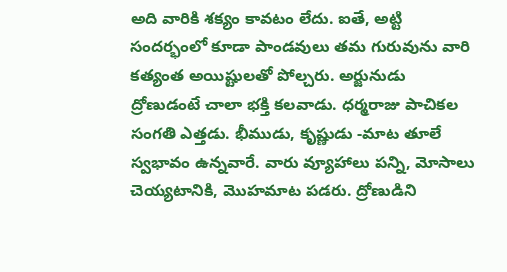అది వారికి శక్యం కావటం లేదు. ఐతే, అట్టి సందర్భంలో కూడా పాండవులు తమ గురువును వారి కత్యంత అయిష్టులతో పోల్చరు. అర్జునుడు ద్రోణుడంటే చాలా భక్తి కలవాడు. ధర్మరాజు పాచికల సంగతి ఎత్తడు. భీముడు, కృష్ణుడు -మాట తూలే స్వభావం ఉన్నవారే. వారు వ్యూహాలు పన్ని, మోసాలు చెయ్యటానికి, మొహమాట పడరు. ద్రోణుడిని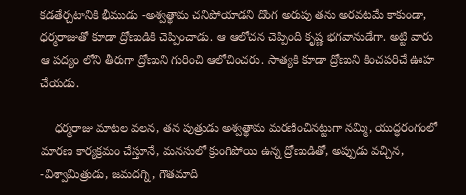కడతేర్చటానికి భీముడు -అశ్వత్థామ చనిపోయాడని దొంగ అరుపు తను అరవటమే కాకుండా, ధర్మరాజుతో కూడా ద్రోణుడికి చెప్పించాడు. ఆ ఆలోచన చెప్పింది కృష్ణ భగవానుడేగా. అట్టి వారు ఆ పద్యం లోని తీరుగా ద్రోణుని గురించి ఆలోచించరు. సాత్యకి కూడా ద్రోణుని కించపరిచే ఊహ చేయడు.

    ధర్మరాజు మాటల వలన, తన పుత్రుడు అశ్వత్థామ మరణించినట్టుగా నమ్మి, యుద్ధరంగంలో మారణ కార్యక్రమం చేస్తూనే, మనసులో క్రుంగిపోయి ఉన్న ద్రోణుడితో, అప్పుడు వచ్చిన, -విశ్వామిత్రుడు, జమదగ్ని, గౌతమాది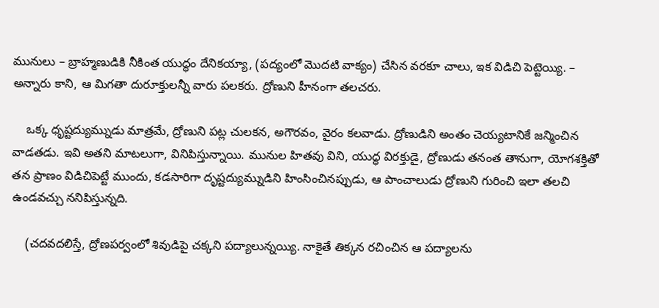మునులు – బ్రాహ్మణుడికి నీకింత యుద్థం దేనికయ్యా, (పద్యంలో మొదటి వాక్యం) చేసిన వరకూ చాలు, ఇక విడిచి పెట్టెయ్యి. – అన్నారు కాని, ఆ మిగతా దురూక్తులన్నీ వారు పలకరు. ద్రోణుని హీనంగా తలచరు.

    ఒక్క ధృష్టద్యుమ్నుడు మాత్రమే, ద్రోణుని పట్ల చులకన, అగౌరవం, వైరం కలవాడు. ద్రోణుడిని అంతం చెయ్యటానికే జన్మించిన వాడతడు. ఇవి అతని మాటలుగా, వినిపిస్తున్నాయి. మునుల హితవు విని, యుద్ధ విరక్తుడై, ద్రోణుడు తనంత తానుగా, యోగశక్తితో తన ప్రాణం విడిచిపెట్టే ముందు, కడసారిగా దృష్టద్యుమ్నుడిని హింసించినప్పుడు, ఆ పాంచాలుడు ద్రోణుని గురించి ఇలా తలచి ఉండవచ్చు ననిపిస్తున్నది.

    (చదవదలిస్తే, ద్రోణపర్వంలో శివుడిపై చక్కని పద్యాలున్నయ్యి. నాకైతే తిక్కన రచించిన ఆ పద్యాలను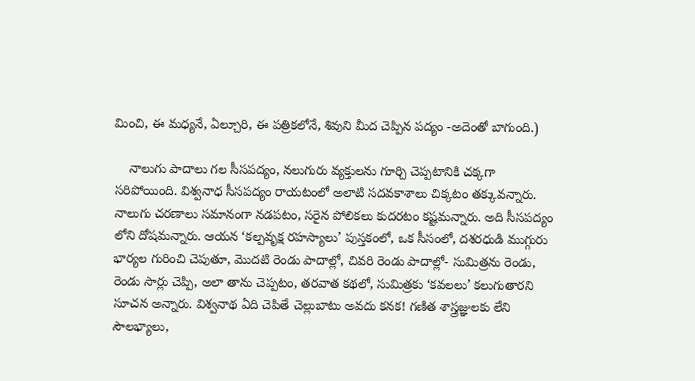మించి, ఈ మధ్యనే, ఏల్చూరి, ఈ పత్రికలోనే, శివుని మీద చెప్పిన పద్యం -అదెంతో బాగుంది.)

    నాలుగు పాదాలు గల సీసపద్యం, నలుగురు వ్యక్తులను గూర్చి చెప్పటానికి చక్కగా సరిపోయింది. విశ్వనాధ సీసపద్యం రాయటంలో అలాటి సదవకాశాలు చిక్కటం తక్కువన్నారు. నాలుగు చరణాలు సమానంగా నడపటం, సరైన పోలికలు కుదరటం కష్టమన్నారు. అది సీసపద్యం లోని దోషమన్నారు. ఆయన ‘కల్పవృక్ష రహస్యాలు’ పుస్తకంలో, ఒక సీసంలో, దశరధుడి ముగ్గురు భార్యల గురించి చెపుతూ, మొదటి రెండు పాదాల్లో, చివరి రెండు పాదాల్లో- సుమిత్రను రెండు, రెండు సార్లు చెప్పి, అలా తాను చెప్పటం, తరవాత కథలో, సుమిత్రకు ‘కవలలు’ కలుగుతారని సూచన అన్నారు. విశ్వనాథ ఏది చెపితే చెల్లుబాటు అవదు కనక! గణిత శాస్త్రజ్ఞులకు లేని సౌలభ్యాలు,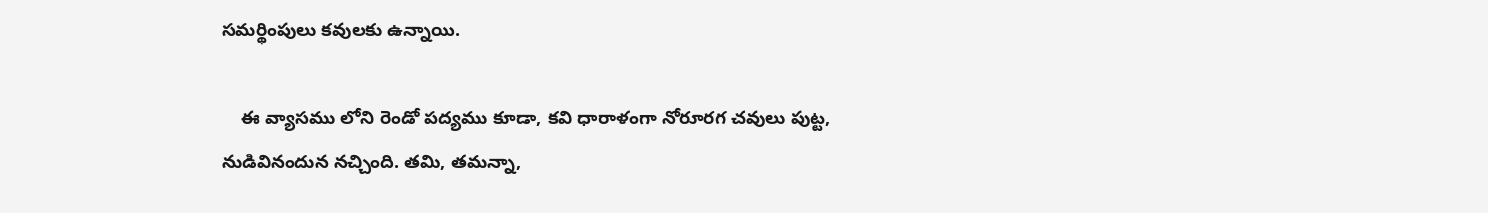సమర్థింపులు కవులకు ఉన్నాయి.

    ఈ వ్యాసము లోని రెండో పద్యము కూడా, కవి ధారాళంగా నోరూరగ చవులు పుట్ట, నుడివినందున నచ్చింది. తమి, తమన్నా,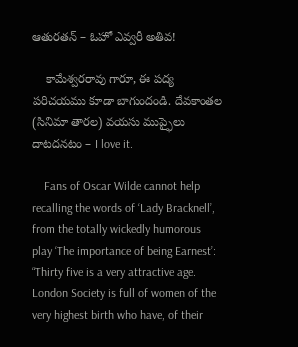ఆతురతన్ – ఓహో ఎవ్వరీ అతివ!

    కామేశ్వరరావు గారూ, ఈ పద్య పరిచయము కూడా బాగుందండి. దేవకాంతల (సినిమా తారల) వయసు ముప్ఫైలు దాటదనటం – I love it.

    Fans of Oscar Wilde cannot help recalling the words of ‘Lady Bracknell’, from the totally wickedly humorous play ‘The importance of being Earnest’: “Thirty five is a very attractive age. London Society is full of women of the very highest birth who have, of their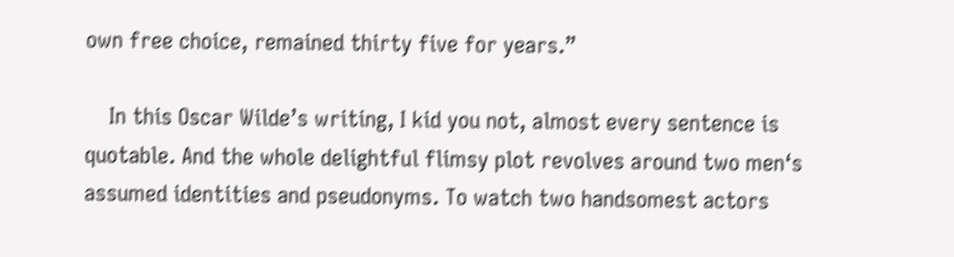own free choice, remained thirty five for years.”

    In this Oscar Wilde’s writing, I kid you not, almost every sentence is quotable. And the whole delightful flimsy plot revolves around two men‘s assumed identities and pseudonyms. To watch two handsomest actors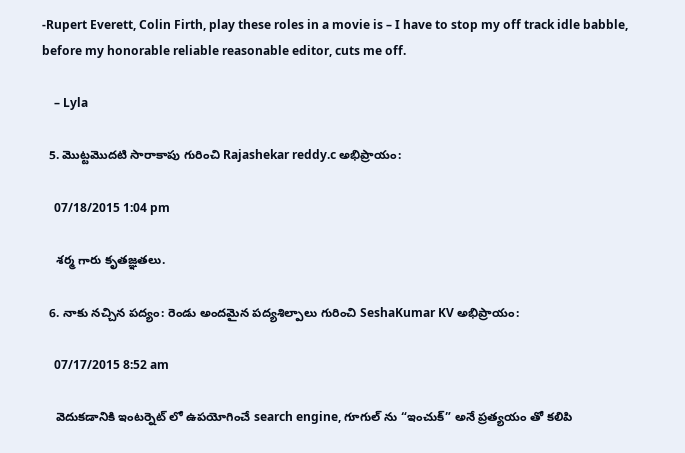-Rupert Everett, Colin Firth, play these roles in a movie is – I have to stop my off track idle babble, before my honorable reliable reasonable editor, cuts me off.

    – Lyla

  5. మొట్టమొదటి సారాకాపు గురించి Rajashekar reddy.c అభిప్రాయం:

    07/18/2015 1:04 pm

    శర్మ గారు కృతజ్ఞతలు.

  6. నాకు నచ్చిన పద్యం: రెండు అందమైన పద్యశిల్పాలు గురించి SeshaKumar KV అభిప్రాయం:

    07/17/2015 8:52 am

    వెదుకడానికి ఇంటర్నెట్ లో ఉపయోగించే search engine, గూగుల్ ను “ఇంచుక్” అనే ప్రత్యయం తో కలిపి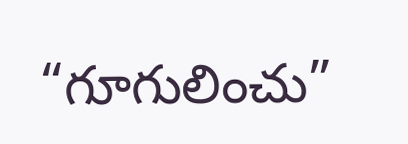“గూగులించు”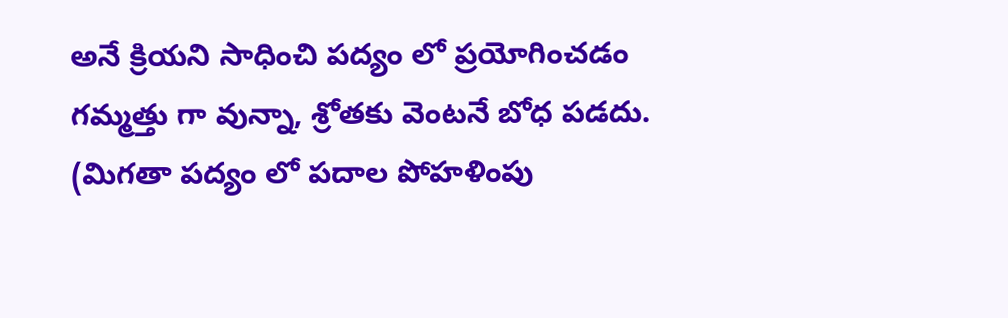అనే క్రియని సాధించి పద్యం లో ప్రయోగించడం గమ్మత్తు గా వున్నా, శ్రోతకు వెంటనే బోధ పడదు. (మిగతా పద్యం లో పదాల పోహళింపు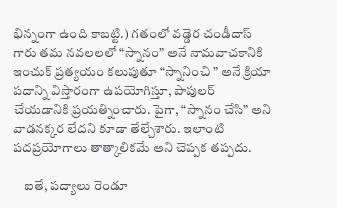భిన్నంగా ఉంది కాబట్టి.) గతంలో వడ్డెర చండీదాస్ గారు తమ నవలలలో “స్నానం” అనే నామవాచకానికి ఇంచుక్ ప్రత్యయం కలుపుతూ “స్నానించి ” అనే క్రియా పదాన్ని విస్తారంగా ఉపయోగిస్తూ, పాపులర్ చేయడానికి ప్రయత్నించారు. పైగా, “స్నానం చేసి” అని వాడనక్కర లేదని కూడా తేల్చేశారు. ఇలాంటి పదప్రయోగాలు తాత్కాలికమే అని చెప్పక తప్పదు.

    ఐతే, పద్యాలు రెండూ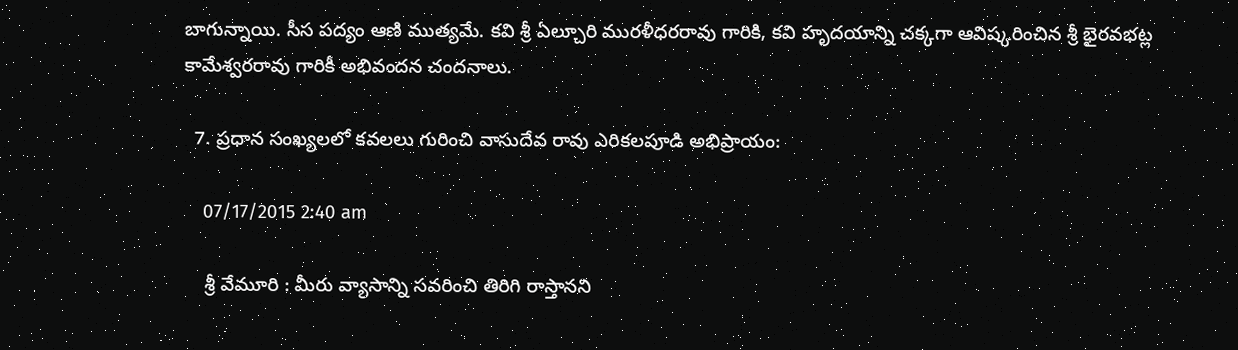బాగున్నాయి. సీస పద్యం ఆణి ముత్యమే. కవి శ్రీ ఏల్చూరి మురళీధరరావు గారికి, కవి హృదయాన్ని చక్కగా ఆవిష్కరించిన శ్రీ భైరవభట్ల కామేశ్వరరావు గారికీ అభివందన చందనాలు.

  7. ప్రధాన సంఖ్యలలో కవలలు గురించి వాసుదేవ రావు ఎరికలపూడి అభిప్రాయం:

    07/17/2015 2:40 am

    శ్రీ వేమూరి : మీరు వ్యాసాన్ని సవరించి తిరిగి రాస్తానని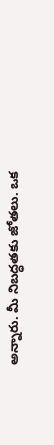అన్నారు. మీ నిబద్ధతకు జోతలు. ఒక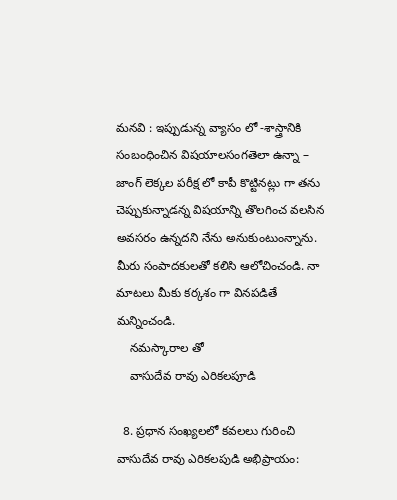మనవి : ఇప్పుడున్న వ్యాసం లో -శాస్త్రానికి సంబంధించిన విషయాలసంగతెలా ఉన్నా – జాంగ్ లెక్కల పరీక్ష లో కాపీ కొట్టినట్లు గా తను చెప్పుకున్నాడన్న విషయాన్ని తొలగించ వలసిన అవసరం ఉన్నదని నేను అనుకుంటుంన్నాను. మీరు సంపాదకులతో కలిసి ఆలోచించండి. నా మాటలు మీకు కర్కశం గా వినపడితే మన్నించండి.
    నమస్కారాల తో
    వాసుదేవ రావు ఎరికలపూడి

  8. ప్రధాన సంఖ్యలలో కవలలు గురించి వాసుదేవ రావు ఎరికలపుడి అభిప్రాయం: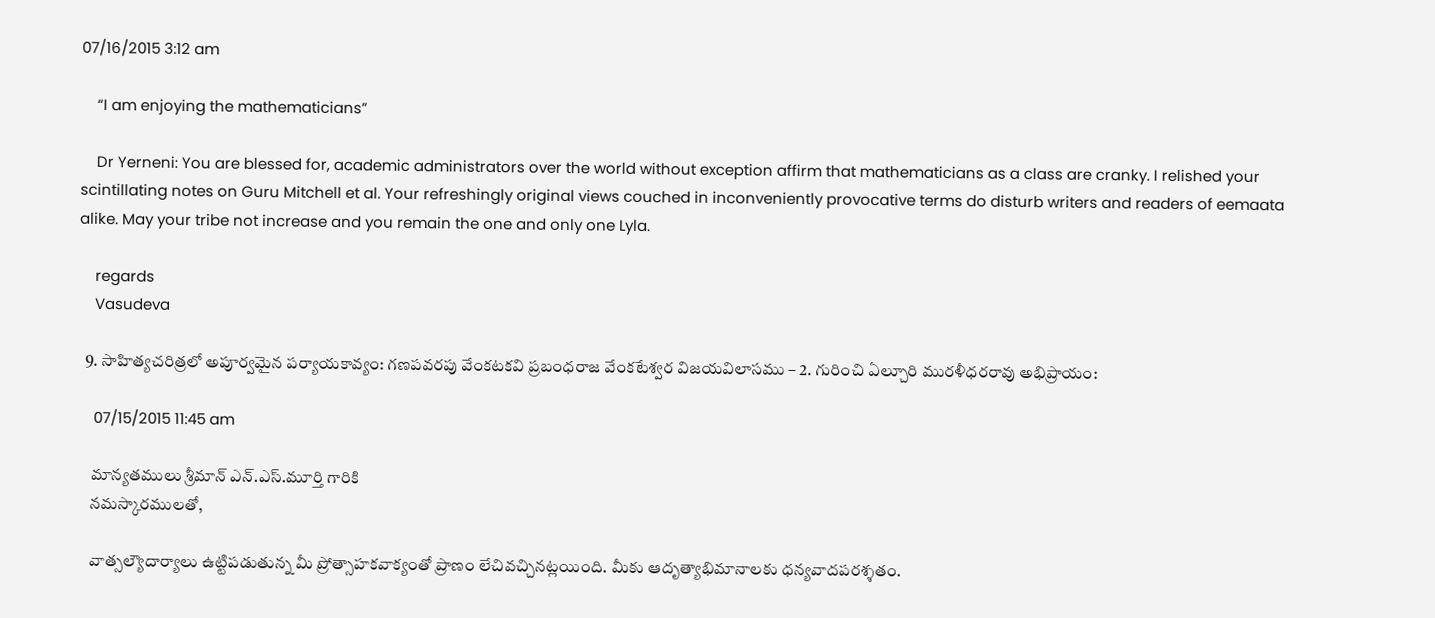07/16/2015 3:12 am

    “I am enjoying the mathematicians”

    Dr Yerneni: You are blessed for, academic administrators over the world without exception affirm that mathematicians as a class are cranky. I relished your scintillating notes on Guru Mitchell et al. Your refreshingly original views couched in inconveniently provocative terms do disturb writers and readers of eemaata alike. May your tribe not increase and you remain the one and only one Lyla.

    regards
    Vasudeva

  9. సాహిత్యచరిత్రలో అపూర్వమైన పర్యాయకావ్యం: గణపవరపు వేంకటకవి ప్రబంధరాజ వేంకటేశ్వర విజయవిలాసము – 2. గురించి ఏల్చూరి మురళీధరరావు అభిప్రాయం:

    07/15/2015 11:45 am

    మాన్యతములు శ్రీమాన్ ఎన్.ఎస్.మూర్తి గారికి
    నమస్కారములతో,

    వాత్సల్యౌదార్యాలు ఉట్టిపడుతున్న మీ ప్రోత్సాహకవాక్యంతో ప్రాణం లేచివచ్చినట్లయింది. మీకు ఆదృత్యాభిమానాలకు ధన్యవాదపరశ్శతం.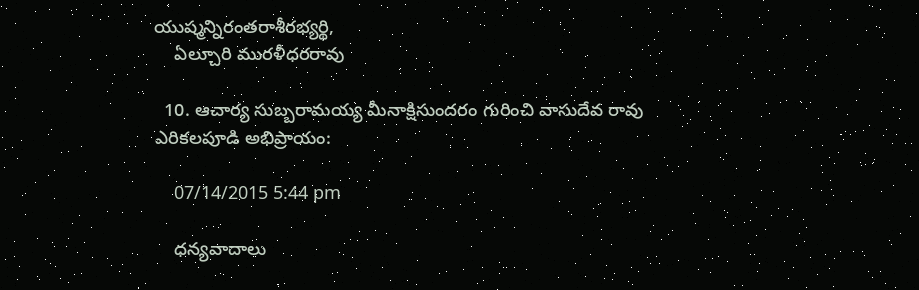యుష్మన్నిరంతరాశీరభ్యర్థి,
    ఏల్చూరి మురళీధరరావు

  10. ఆచార్య సుబ్బరామయ్య మీనాక్షిసుందరం గురించి వాసుదేవ రావు ఎరికలపూడి అభిప్రాయం:

    07/14/2015 5:44 pm

    ధన్యవాదాలు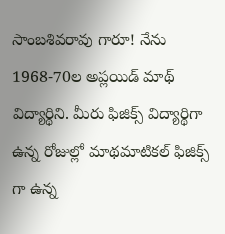సాంబశివరావు గారూ! నేను 1968-70ల అప్లయిడ్ మాథ్ విద్యార్థిని. మీరు ఫిజిక్స్ విద్యార్థిగా ఉన్న రోజుల్లో మాథమాటికల్ ఫిజిక్స్ గా ఉన్న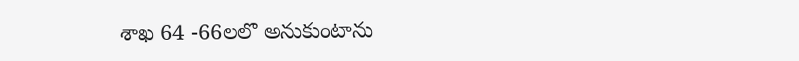శాఖ 64 -66లలొ అనుకుంటాను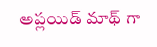అప్లయిడ్ మాథ్ గా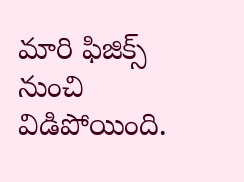మారి ఫిజిక్స్ నుంచి విడిపోయింది.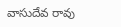వాసుదేవ రావు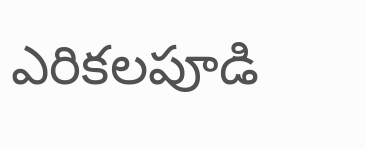ఎరికలపూడి